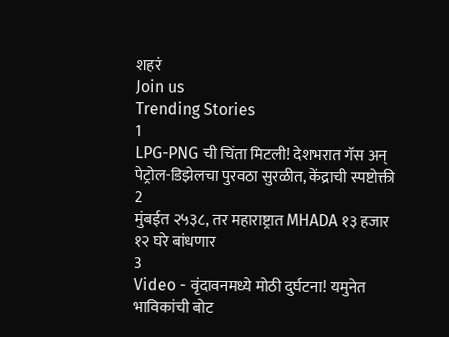शहरं
Join us
Trending Stories
1
LPG-PNG ची चिंता मिटली! देशभरात गॅस अन् पेट्रोल-डिझेलचा पुरवठा सुरळीत, केंद्राची स्पष्टोक्ती
2
मुंबईत २५३८, तर महाराष्ट्रात MHADA १३ हजार १२ घरे बांधणार
3
Video - वृंदावनमध्ये मोठी दुर्घटना! यमुनेत भाविकांची बोट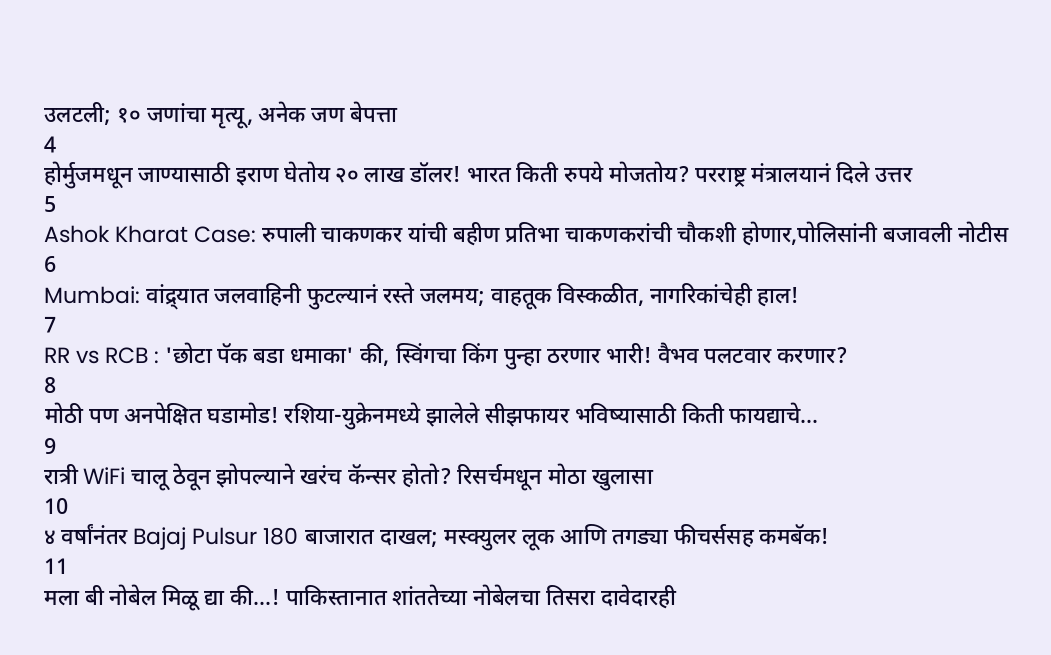उलटली; १० जणांचा मृत्यू, अनेक जण बेपत्ता
4
होर्मुजमधून जाण्यासाठी इराण घेतोय २० लाख डॉलर! भारत किती रुपये मोजतोय? परराष्ट्र मंत्रालयानं दिले उत्तर
5
Ashok Kharat Case: रुपाली चाकणकर यांची बहीण प्रतिभा चाकणकरांची चौकशी होणार,पोलिसांनी बजावली नोटीस
6
Mumbai: वांद्र्यात जलवाहिनी फुटल्यानं रस्ते जलमय; वाहतूक विस्कळीत, नागरिकांचेही हाल!
7
RR vs RCB : 'छोटा पॅक बडा धमाका' की, स्विंगचा किंग पुन्हा ठरणार भारी! वैभव पलटवार करणार?
8
मोठी पण अनपेक्षित घडामोड! रशिया-युक्रेनमध्ये झालेले सीझफायर भविष्यासाठी किती फायद्याचे...
9
रात्री WiFi चालू ठेवून झोपल्याने खरंच कॅन्सर होतो? रिसर्चमधून मोठा खुलासा
10
४ वर्षांनंतर Bajaj Pulsur 180 बाजारात दाखल; मस्क्युलर लूक आणि तगड्या फीचर्ससह कमबॅक!
11
मला बी नोबेल मिळू द्या की...! पाकिस्तानात शांततेच्या नोबेलचा तिसरा दावेदारही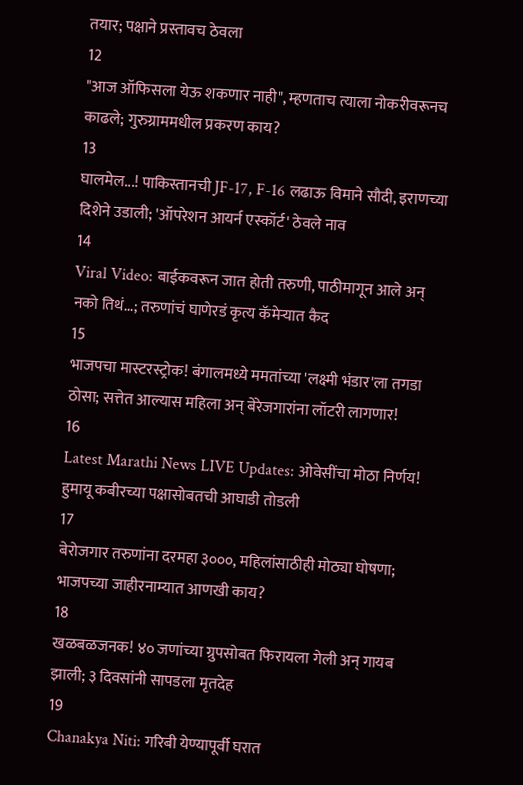तयार; पक्षाने प्रस्तावच ठेवला
12
"आज ऑफिसला येऊ शकणार नाही", म्हणताच त्याला नोकरीवरूनच काढले; गुरुग्राममधील प्रकरण काय?
13
घालमेल...! पाकिस्तानची JF-17, F-16 लढाऊ विमाने सौदी, इराणच्या दिशेने उडाली; 'ऑपरेशन आयर्न एस्कॉर्ट' ठेवले नाव
14
Viral Video: बाईकवरून जात होती तरुणी, पाठीमागून आले अन् नको तिथं...; तरुणांचं घाणेरडं कृत्य कॅमेऱ्यात कैद
15
भाजपचा मास्टरस्ट्रोक! बंगालमध्ये ममतांच्या 'लक्ष्मी भंडार'ला तगडा ठोसा; सत्तेत आल्यास महिला अन् बेरेजगारांना लॉटरी लागणार!
16
Latest Marathi News LIVE Updates: ओवेसींचा मोठा निर्णय! हुमायू कबीरच्या पक्षासोबतची आघाडी तोडली
17
बेरोजगार तरुणांना दरमहा ३०००, महिलांसाठीही मोठ्या घोषणा; भाजपच्या जाहीरनाम्यात आणखी काय?
18
खळबळजनक! ४० जणांच्या ग्रुपसोबत फिरायला गेली अन् गायब झाली; ३ दिवसांनी सापडला मृतदेह
19
Chanakya Niti: गरिबी येण्यापूर्वी घरात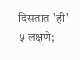दिसतात 'ही' ५ लक्षणे;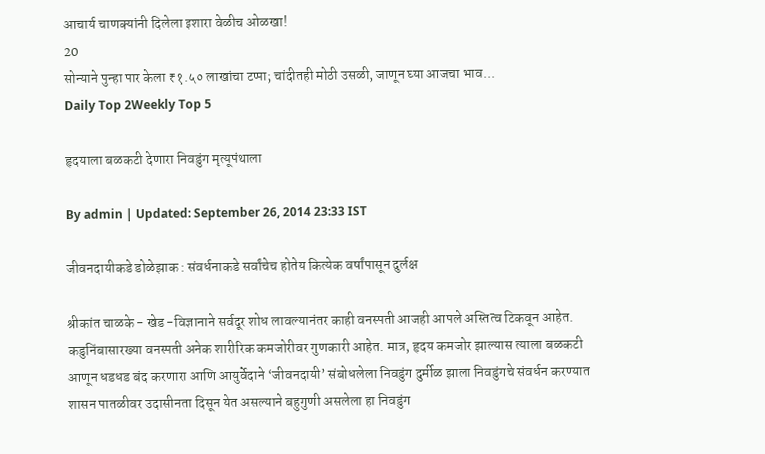आचार्य चाणक्यांनी दिलेला इशारा वेळीच ओळखा!
20
सोन्याने पुन्हा पार केला ₹१.५० लाखांचा टप्पा; चांदीतही मोठी उसळी, जाणून घ्या आजचा भाव...
Daily Top 2Weekly Top 5

हृदयाला बळकटी देणारा निवडुंग मृत्यूपंथाला

By admin | Updated: September 26, 2014 23:33 IST

जीवनदायीकडे डोळेझाक : संवर्धनाकडे सर्वांचेच होतेय कित्येक वर्षांपासून दुर्लक्ष

श्रीकांत चाळके - खेड -विज्ञानाने सर्वदूर शोध लावल्यानंतर काही वनस्पती आजही आपले अस्तित्व टिकवून आहेत. कडुनिंबासारख्या वनस्पती अनेक शारीरिक कमजोरीवर गुणकारी आहेत. मात्र, हृदय कमजोर झाल्यास त्याला बळकटी आणून धडधड बंद करणारा आणि आयुर्वेदाने ‘जीवनदायी’ संबोधलेला निवडुंग दुर्मीळ झाला निवडुंगचे संवर्धन करण्यात शासन पातळीवर उदासीनता दिसून येत असल्याने बहुगुणी असलेला हा निवडुंग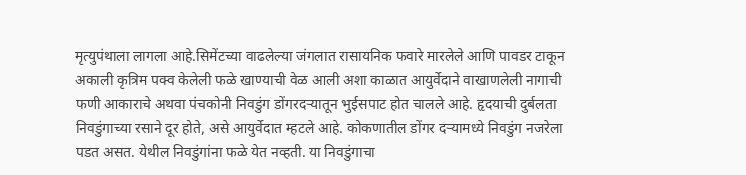मृत्युपंथाला लागला आहे.सिमेंटच्या वाढलेल्या जंगलात रासायनिक फवारे मारलेले आणि पावडर टाकून अकाली कृत्रिम पक्व केलेली फळे खाण्याची वेळ आली अशा काळात आयुर्वेदाने वाखाणलेली नागाची फणी आकाराचे अथवा पंचकोनी निवडुंग डोंगरदऱ्यातून भुईसपाट होत चालले आहे. हृदयाची दुर्बलता निवडुंगाच्या रसाने दूर होते, असे आयुर्वेदात म्हटले आहे. कोकणातील डोंगर दऱ्यामध्ये निवडुंग नजरेला पडत असत. येथील निवडुंगांना फळे येत नव्हती. या निवडुंगाचा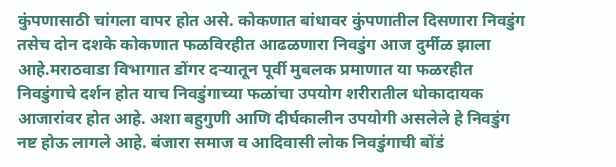कुंपणासाठी चांगला वापर होत असे. कोकणात बांधावर कुंपणातील दिसणारा निवडुंग तसेच दोन दशके कोकणात फळविरहीत आढळणारा निवडुंग आज दुर्मीळ झाला आहे.मराठवाडा विभागात डोंगर दऱ्यातून पूर्वी मुबलक प्रमाणात या फळरहीत निवडुंगाचे दर्शन होत याच निवडुंगाच्या फळांचा उपयोग शरीरातील धोकादायक आजारांवर होत आहे. अशा बहुगुणी आणि दीर्घकालीन उपयोगी असलेले हे निवडुंग नष्ट होऊ लागले आहे. बंजारा समाज व आदिवासी लोक निवडुंगाची बोंडं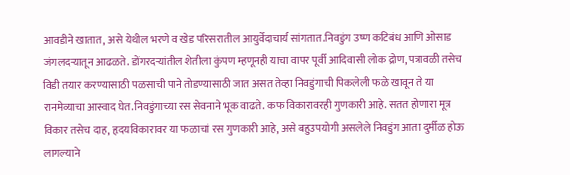आवडीने खातात, असे येथील भरणे व खेड परिसरातील आयुर्वेदाचार्य सांगतात.निवडुंग उष्ण कटिबंध आणि ओसाड जंगलदऱ्यातून आढळते. डोंगरदऱ्यांतील शेतीला कुंपण म्हणूनही याचा वापर पूर्वी आदिवासी लोक द्रोण, पत्रावळी तसेच विडी तयार करण्यासाठी पळसाची पाने तोडण्यासाठी जात असत तेव्हा निवडुंगाची पिकलेली फळे खावून ते या रानमेव्याचा आस्वाद घेत.निवडुंगाच्या रस सेवनाने भूक वाढते. कफ विकारावरही गुणकारी आहे. सतत होणारा मूत्र विकार तसेच दाह, हृदयविकारावर या फळाचां रस गुणकारी आहे, असे बहुउपयोगी असलेले निवडुंग आता दुर्मीळ होऊ लागल्याने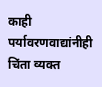काही पर्यावरणवाद्यांनीही चिंता व्यक्त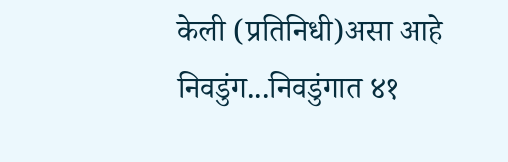केली (प्रतिनिधी)असा आहे निवडुंग...निवडुंगात ४१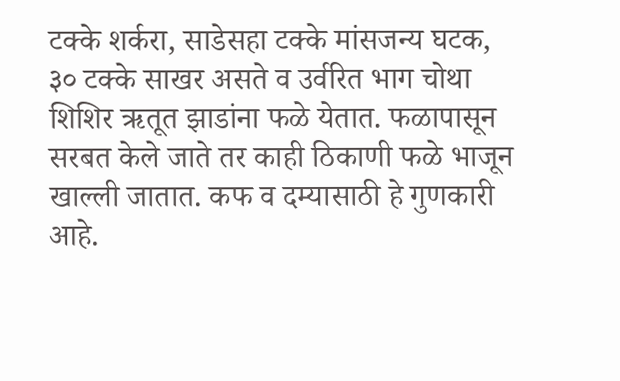टक्के शर्करा, साडेसहा टक्के मांसजन्य घटक, ३० टक्के साखर असते व उर्वरित भाग चोथा शिशिर ऋतूत झाडांना फळे येतात. फळापासून सरबत केले जाते तर काही ठिकाणी फळे भाजून खाल्ली जातात. कफ व दम्यासाठी हे गुणकारी आहे.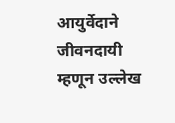आयुर्वेदाने जीवनदायी म्हणून उल्लेख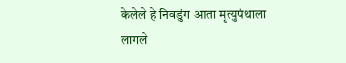केलेले हे निवडुंग आता मृत्युपंथाला लागले